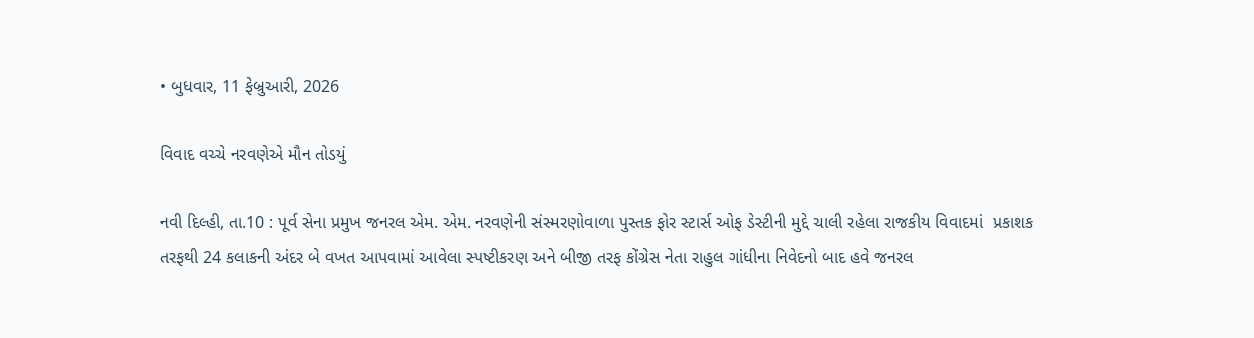• બુધવાર, 11 ફેબ્રુઆરી, 2026

વિવાદ વચ્ચે નરવણેએ મૌન તોડયું

નવી દિલ્હી, તા.10 : પૂર્વ સેના પ્રમુખ જનરલ એમ. એમ. નરવણેની સંસ્મરણોવાળા પુસ્તક ફોર સ્ટાર્સ ઓફ ડેસ્ટીની મુદ્દે ચાલી રહેલા રાજકીય વિવાદમાં  પ્રકાશક તરફથી 24 કલાકની અંદર બે વખત આપવામાં આવેલા સ્પષ્ટીકરણ અને બીજી તરફ કોંગ્રેસ નેતા રાહુલ ગાંધીના નિવેદનો બાદ હવે જનરલ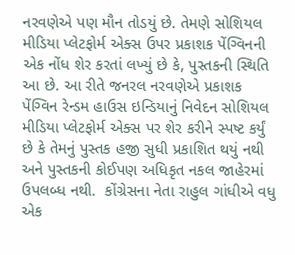નરવણેએ પણ મૌન તોડયું છે. તેમણે સોશિયલ મીડિયા પ્લેટફોર્મ એક્સ ઉપર પ્રકાશક પેંગ્વિનની એક નોંધ શેર કરતાં લખ્યું છે કે, પુસ્તકની સ્થિતિ આ છે. આ રીતે જનરલ નરવણેએ પ્રકાશક પેંગ્વિન રેન્ડમ હાઉસ ઇન્ડિયાનું નિવેદન સોશિયલ મીડિયા પ્લેટફોર્મ એક્સ પર શેર કરીને સ્પષ્ટ કર્યું છે કે તેમનું પુસ્તક હજી સુધી પ્રકાશિત થયું નથી અને પુસ્તકની કોઈપણ અધિકૃત નકલ જાહેરમાં ઉપલબ્ધ નથી.  કોંગ્રેસના નેતા રાહુલ ગાંધીએ વધુ એક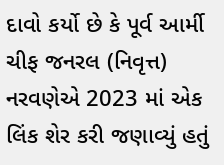દાવો કર્યો છે કે પૂર્વ આર્મી ચીફ જનરલ (નિવૃત્ત) નરવણેએ 2023 માં એક લિંક શેર કરી જણાવ્યું હતું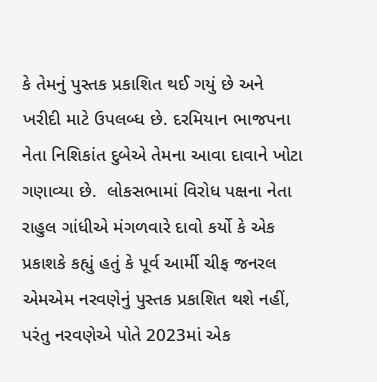કે તેમનું પુસ્તક પ્રકાશિત થઈ ગયું છે અને ખરીદી માટે ઉપલબ્ધ છે. દરમિયાન ભાજપના નેતા નિશિકાંત દુબેએ તેમના આવા દાવાને ખોટા ગણાવ્યા છે.  લોકસભામાં વિરોધ પક્ષના નેતા રાહુલ ગાંધીએ મંગળવારે દાવો કર્યો કે એક પ્રકાશકે કહ્યું હતું કે પૂર્વ આર્મી ચીફ જનરલ એમએમ નરવણેનું પુસ્તક પ્રકાશિત થશે નહીં, પરંતુ નરવણેએ પોતે 2023માં એક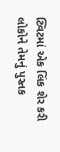ટ્વિટમાં એક લિંક શેર કરી લોકોને તેમનું પુસ્તક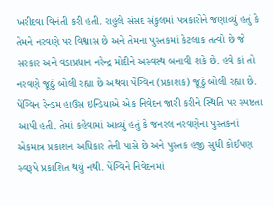ખરીદવા વિનંતી કરી હતી. રાહુલે સંસદ સંકુલમાં પત્રકારોને જણાવ્યું હતું કે તેમને નરવણે પર વિશ્વાસ છે અને તેમના પુસ્તકમાં કેટલાક તત્વો છે જે સરકાર અને વડાપ્રધાન નરેન્દ્ર મોદીને અસ્વસ્થ બનાવી શકે છે. હવે કાં તો નરવણે જૂઠું બોલી રહ્યા છે અથવા પેંગ્વિન (પ્રકાશક) જૂઠું બોલી રહ્યા છે. પેંગ્વિન રેન્ડમ હાઉસ ઇન્ડિયાએ એક નિવેદન જારી કરીને સ્થિતિ પર સ્પષ્ટતા આપી હતી. તેમાં કહેવામાં આવ્યું હતું કે જનરલ નરવણેના પુસ્તકનાં એકમાત્ર પ્રકાશન અધિકાર તેની પાસે છે અને પુસ્તક હજી સુધી કોઈપણ સ્વરૂપે પ્રકાશિત થયું નથી. પેંગ્વિને નિવેદનમાં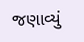જણાવ્યું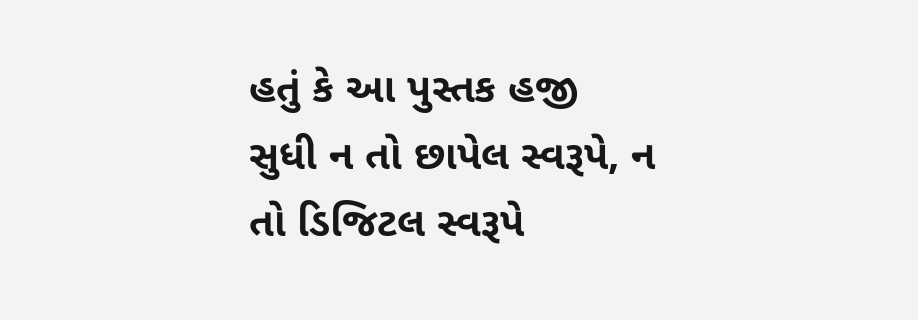હતું કે આ પુસ્તક હજી સુધી ન તો છાપેલ સ્વરૂપે, ન તો ડિજિટલ સ્વરૂપે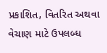પ્રકાશિત, વિતરિત અથવા વેચાણ માટે ઉપલબ્ધ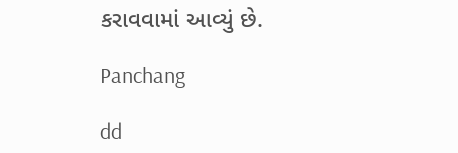કરાવવામાં આવ્યું છે.

Panchang

dd